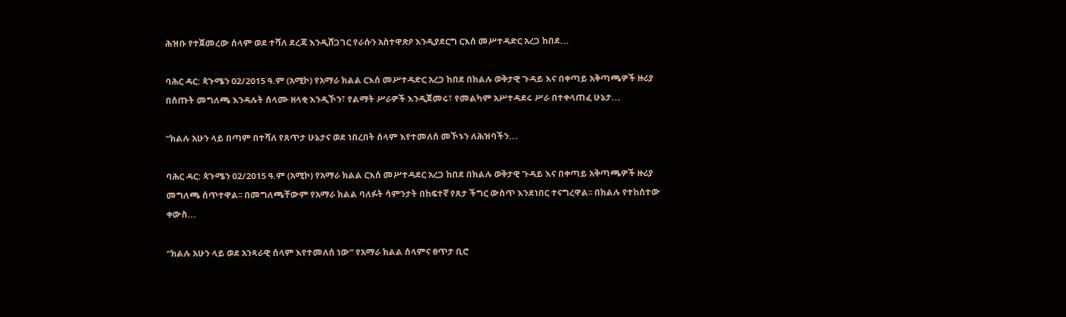ሕዝቡ የተጀመረው ሰላም ወደ ተሻለ ደረጃ እንዲሸጋገር የራሱን አስተዋጽዖ እንዲያደርግ ርእሰ መሥተዳድር አረጋ ከበደ...

ባሕር ዳር: ጳጉሜን 02/2015 ዓ.ም (አሚኮ) የአማራ ክልል ርእሰ መሥተዳድር አረጋ ከበደ በክልሉ ወቅታዊ ጉዳይ እና በቀጣይ አቅጣጫዎች ዙሪያ በሰጡት መግለጫ እንዳሉት ሰላሙ ዘላቂ እንዲኾን፣ የልማት ሥራዎች እንዲጀመሩ፣ የመልካም አሥተዳደሩ ሥራ በተቀላጠፈ ሁኔታ...

“ክልሉ አሁን ላይ በጣም በተሻለ የጸጥታ ሁኔታና ወደ ነበረበት ሰላም እየተመለሰ መኾኑን ለሕዝባችን...

ባሕር ዳር: ጳጉሜን 02/2015 ዓ.ም (አሚኮ) የአማራ ክልል ርእሰ መሥተዳደር አረጋ ከበደ በክልሉ ወቅታዊ ጉዳይ እና በቀጣይ አቅጣጫዎች ዙሪያ መግለጫ ሰጥተዋል፡፡ በመግለጫቸውም የአማራ ክልል ባለፉት ሳምንታት በከፍተኛ የጸታ ችግር ውስጥ እንደነበር ተናግረዋል፡፡ በክልሉ የተከሰተው ቀውስ...

“ክልሉ አሁን ላይ ወደ አንጻራዊ ሰላም እየተመለሰ ነው” የአማራ ክልል ሰላምና ፀጥታ ቢሮ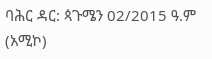ባሕር ዳር: ጳጉሜን 02/2015 ዓ.ም (አሚኮ)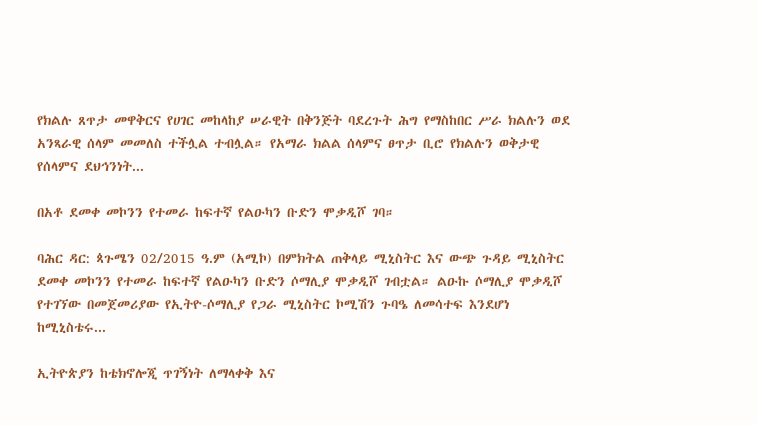የክልሉ ጸጥታ መዋቅርና የሀገር መከላከያ ሠራዊት በቅንጅት ባደረጉት ሕግ የማስከበር ሥራ ክልሉን ወደ አንጻራዊ ሰላም መመለስ ተችሏል ተብሏል። የአማራ ክልል ሰላምና ፀጥታ ቢሮ የክልሉን ወቅታዊ የሰላምና ደህኅንነት...

በአቶ ደመቀ መኮንን የተመራ ከፍተኛ የልዑካን ቡድን ሞቃዲሾ ገባ።

ባሕር ዳር: ጳጉሜን 02/2015 ዓ.ም (አሚኮ) በምክትል ጠቅላይ ሚኒስትር እና ውጭ ጉዳይ ሚኒስትር ደመቀ መኮንን የተመራ ከፍተኛ የልዑካን ቡድን ሶማሊያ ሞቃዲሾ ገብቷል። ልዑኩ ሶማሊያ ሞቃዲሾ የተገኘው በመጀመሪያው የኢትዮ-ሶማሊያ የጋራ ሚኒስትር ኮሚሽን ጉባዔ ለመሳተፍ እንደሆነ ከሚኒስቴሩ...

ኢትዮጵያን ከቴክኖሎጂ ጥገኝነት ለማላቀቅ እና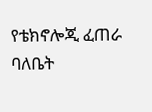የቴክኖሎጂ ፈጠራ ባለቤት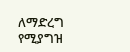ለማድረግ የሚያግዝ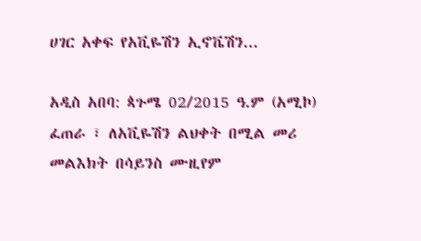ሀገር አቀፍ የአቪዬሽን ኢኖቬሽን...

አዲስ አበባ: ጳጉሜ 02/2015 ዓ.ም (አሚኮ) ፈጠራ ፣ ለአቪዬሽን ልህቀት በሚል መሪ መልእክት በሳይንስ ሙዚየም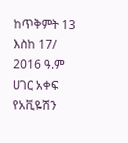ከጥቅምት 13 እስከ 17/ 2016 ዓ.ም ሀገር አቀፍ የአቪዬሽን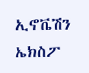ኢኖቬሽን ኤክስፖ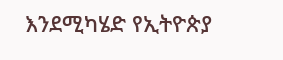እንደሚካሄድ የኢትዮጵያ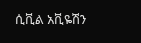ሲቪል አቪዬሽን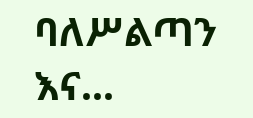ባለሥልጣን እና...